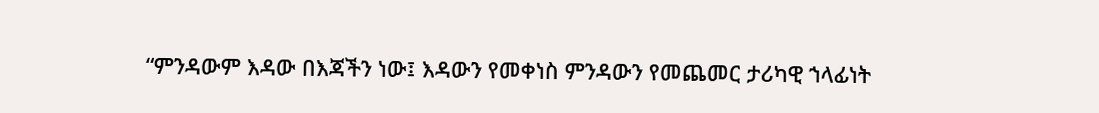“ምንዳውም እዳው በእጃችን ነው፤ እዳውን የመቀነስ ምንዳውን የመጨመር ታሪካዊ ኀላፊነት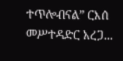ተጥሎብናል” ርእሰ መሥተዳድር አረጋ...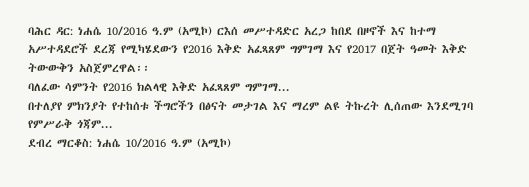ባሕር ዳር: ነሐሴ 10/2016 ዓ.ም (አሚኮ) ርእሰ መሥተዳድር አረጋ ከበደ በዞኖች እና ከተማ አሥተዳደሮች ደረጃ የሚካሄደውን የ2016 እቅድ አፈጻጸም ግምገማ እና የ2017 በጀት ዓመት እቅድ ትውውቅን አስጀምረዋል፡፡
ባለፈው ሳምንት የ2016 ክልላዊ እቅድ አፈጻጸም ግምገማ...
በተለያየ ምክንያት የተከሰቱ ችግሮችን በፅናት መታገል እና ማረም ልዩ ትኩረት ሊሰጠው እንደሚገባ የምሥራቅ ጎጃም...
ደብረ ማርቆስ: ነሐሴ 10/2016 ዓ.ም (አሚኮ)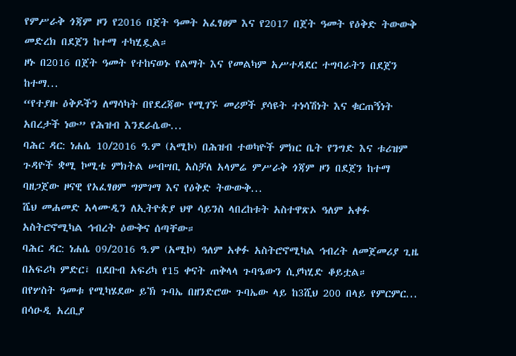የምሥራቅ ጎጃም ዞን የ2016 በጀት ዓመት አፈፃፀም እና የ2017 በጀት ዓመት የዕቅድ ትውውቅ መድረክ በደጀን ከተማ ተካሂዷል።
ዞኑ በ2016 በጀት ዓመት የተከናወኑ የልማት እና የመልካም አሥተዳደር ተግባራትን በደጀን ከተማ...
“የተያዙ ዕቅዶችን ለማሳካት በየደረጃው የሚገኙ መሪዎች ያሳዩት ተነሳሽነት እና ቁርጠኝነት አበረታች ነው” የሕዝብ እንደራሴው...
ባሕር ዳር: ነሐሴ 10/2016 ዓ.ም (አሚኮ) በሕዝብ ተወካዮች ምክር ቤት የንግድ እና ቱሪዝም ጉዳዮች ቋሚ ኮሚቴ ምክትል ሠብሣቢ አስቻለ አላምሬ ምሥራቅ ጎጃም ዞን በደጀን ከተማ ባዘጋጀው ዞናዊ የአፈፃፀም ግምገማ እና የዕቅድ ትውውቅ...
ሼህ መሐመድ አላሙዲን ለኢትዮጵያ ህዋ ሳይንስ ላበረከቱት አስተዋጽኦ ዓለም አቀፉ አስትሮኖሚካል ኅብረት ዕውቅና ሰጣቸው።
ባሕር ዳር: ነሐሴ 09/2016 ዓ.ም (አሚኮ) ዓለም አቀፉ አስትሮኖሚካል ኅብረት ለመጀመሪያ ጊዜ በአፍሪካ ምድር፣ በደቡብ አፍሪካ የ15 ቀናት ጠቅላላ ጉባዔውን ሲያካሂድ ቆይቷል።
በየሦስት ዓመቱ የሚካሄደው ይኽ ጉባኤ በዘንድሮው ጉባኤው ላይ ከ3ሺህ 200 በላይ የምርምር...
በሳዑዲ አረቢያ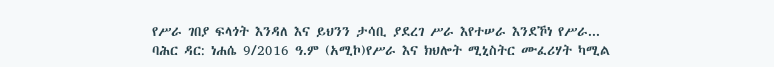የሥራ ገበያ ፍላጎት እንዳለ እና ይህንን ታሳቢ ያደረገ ሥራ እየተሠራ እንደኾነ የሥራ...
ባሕር ዳር: ነሐሴ 9/2016 ዓ.ም (አሚኮ)የሥራ እና ክህሎት ሚኒስትር ሙፈሪሃት ካሚል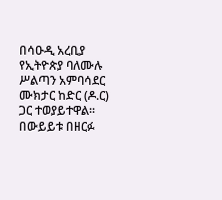በሳዑዲ አረቢያ የኢትዮጵያ ባለሙሉ ሥልጣን አምባሳደር ሙክታር ከድር (ዶ.ር) ጋር ተወያይተዋል፡፡
በውይይቱ በዘርፉ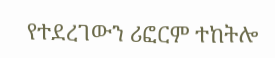የተደረገውን ሪፎርም ተከትሎ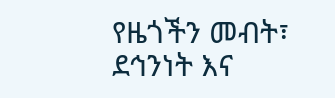የዜጎችን መብት፣ ደኅንነት እና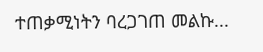ተጠቃሚነትን ባረጋገጠ መልኩ...